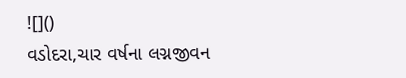![]()
વડોદરા,ચાર વર્ષના લગ્નજીવન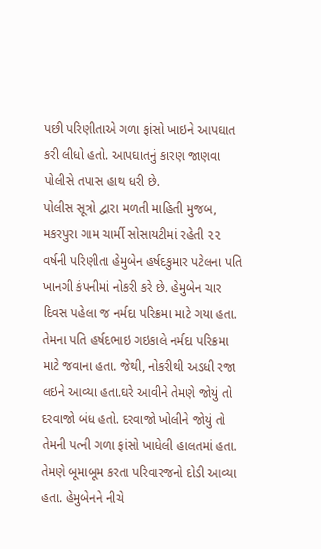પછી પરિણીતાએ ગળા ફાંસો ખાઇને આપઘાત કરી લીધો હતો. આપઘાતનું કારણ જાણવા પોલીસે તપાસ હાથ ધરી છે.
પોલીસ સૂત્રો દ્વારા મળતી માહિતી મુજબ, મકરપુરા ગામ ચાર્મી સોસાયટીમાં રહેતી ૨૨ વર્ષની પરિણીતા હેમુબેન હર્ષદકુમાર પટેલના પતિ ખાનગી કંપનીમાં નોકરી કરે છે. હેમુબેન ચાર દિવસ પહેલા જ નર્મદા પરિક્રમા માટે ગયા હતા. તેમના પતિ હર્ષદભાઇ ગઇકાલે નર્મદા પરિક્રમા માટે જવાના હતા. જેથી, નોકરીથી અડધી રજા લઇને આવ્યા હતા.ઘરે આવીને તેમણે જોયું તો દરવાજો બંધ હતો. દરવાજો ખોલીને જોયું તો તેમની પત્ની ગળા ફાંસો ખાધેલી હાલતમાં હતા. તેમણે બૂમાબૂમ કરતા પરિવારજનો દોડી આવ્યા હતા. હેમુબેનને નીચે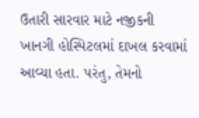ઉતારી સારવાર માટે નજીકની ખાનગી હોસ્પિટલમાં દાખલ કરવામાં આવ્યા હતા. પરંતુ, તેમનો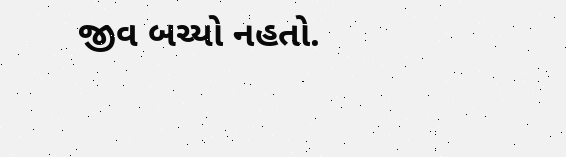જીવ બચ્યો નહતો.